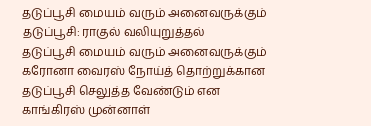தடுப்பூசி மையம் வரும் அனைவருக்கும் தடுப்பூசி: ராகுல் வலியுறுத்தல்
தடுப்பூசி மையம் வரும் அனைவருக்கும் கரோனா வைரஸ் நோய்த் தொற்றுக்கான தடுப்பூசி செலுத்த வேண்டும் என காங்கிரஸ் முன்னாள்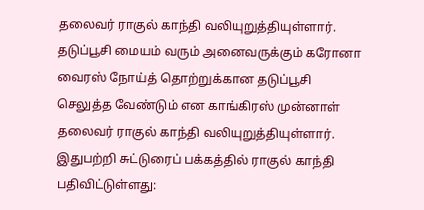தலைவர் ராகுல் காந்தி வலியுறுத்தியுள்ளார்.
தடுப்பூசி மையம் வரும் அனைவருக்கும் கரோனா வைரஸ் நோய்த் தொற்றுக்கான தடுப்பூசி செலுத்த வேண்டும் என காங்கிரஸ் முன்னாள் தலைவர் ராகுல் காந்தி வலியுறுத்தியுள்ளார்.
இதுபற்றி சுட்டுரைப் பக்கத்தில் ராகுல் காந்தி பதிவிட்டுள்ளது: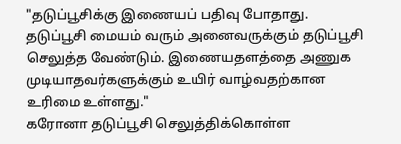"தடுப்பூசிக்கு இணையப் பதிவு போதாது. தடுப்பூசி மையம் வரும் அனைவருக்கும் தடுப்பூசி செலுத்த வேண்டும். இணையதளத்தை அணுக முடியாதவர்களுக்கும் உயிர் வாழ்வதற்கான உரிமை உள்ளது."
கரோனா தடுப்பூசி செலுத்திக்கொள்ள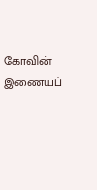கோவின் இணையப்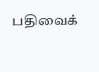பதிவைக்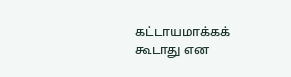கட்டாயமாக்கக் கூடாது என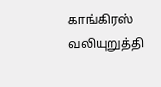காங்கிரஸ் வலியுறுத்தி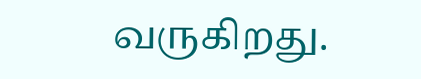வருகிறது.